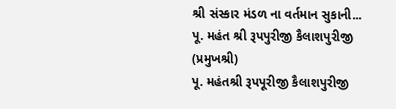શ્રી સંસ્કાર મંડળ ના વર્તમાન સુકાની...
પૂ. મહંત શ્રી રૂપપુરીજી કૈલાશપુરીજી (પ્રમુખશ્રી)
પૂ. મહંતશ્રી રૂપપૂરીજી કૈલાશપુરીજી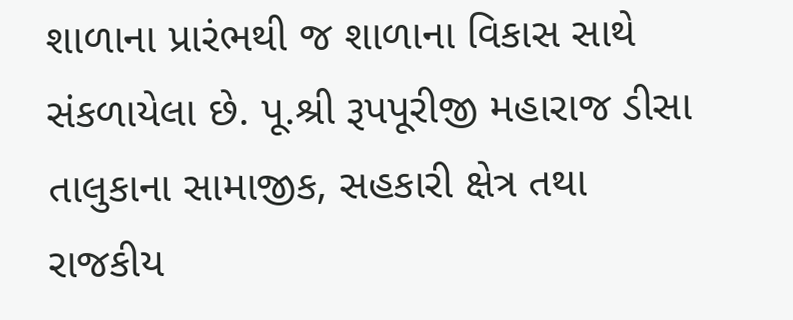શાળાના પ્રારંભથી જ શાળાના વિકાસ સાથે સંકળાયેલા છે. પૂ.શ્રી રૂપપૂરીજી મહારાજ ડીસા તાલુકાના સામાજીક, સહકારી ક્ષેત્ર તથા રાજકીય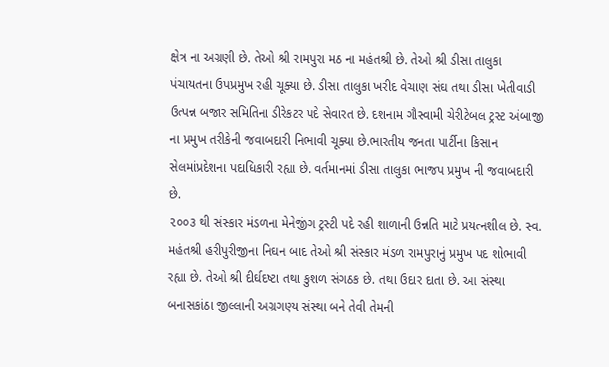ક્ષેત્ર ના અગ્રણી છે. તેઓ શ્રી રામપુરા મઠ ના મહંતશ્રી છે. તેઓ શ્રી ડીસા તાલુકા પંચાયતના ઉપપ્રમુખ રહી ચૂક્યા છે. ડીસા તાલુકા ખરીદ વેચાણ સંઘ તથા ડીસા ખેતીવાડી ઉત્પન્ન બજાર સમિતિના ડીરેકટર ૫દે સેવારત છે. દશનામ ગૌસ્વામી ચેરીટેબલ ટ્રસ્ટ અંબાજી ના પ્રમુખ તરીકેની જવાબદારી નિભાવી ચૂક્યા છે.ભારતીય જનતા પાર્ટીના કિસાન સેલમાંપ્રદેશના પદાધિકારી રહ્યા છે. વર્તમાનમાં ડીસા તાલુકા ભાજપ પ્રમુખ ની જવાબદારી છે.
૨૦૦૩ થી સંસ્કાર મંડળના મેનેજીંગ ટ્રસ્ટી પદે રહી શાળાની ઉન્નતિ માટે પ્રયત્નશીલ છે. સ્વ. મહંતશ્રી હરીપુરીજીના નિઘન બાદ તેઓ શ્રી સંસ્કાર મંડળ રામપુરાનું પ્રમુખ પદ શોભાવી રહ્યા છે. તેઓ શ્રી દીર્ઘદષ્ટા તથા કુશળ સંગઠક છે. તથા ઉદાર દાતા છે. આ સંસ્થા બનાસકાંઠા જીલ્લાની અગ્રગણ્ય સંસ્થા બને તેવી તેમની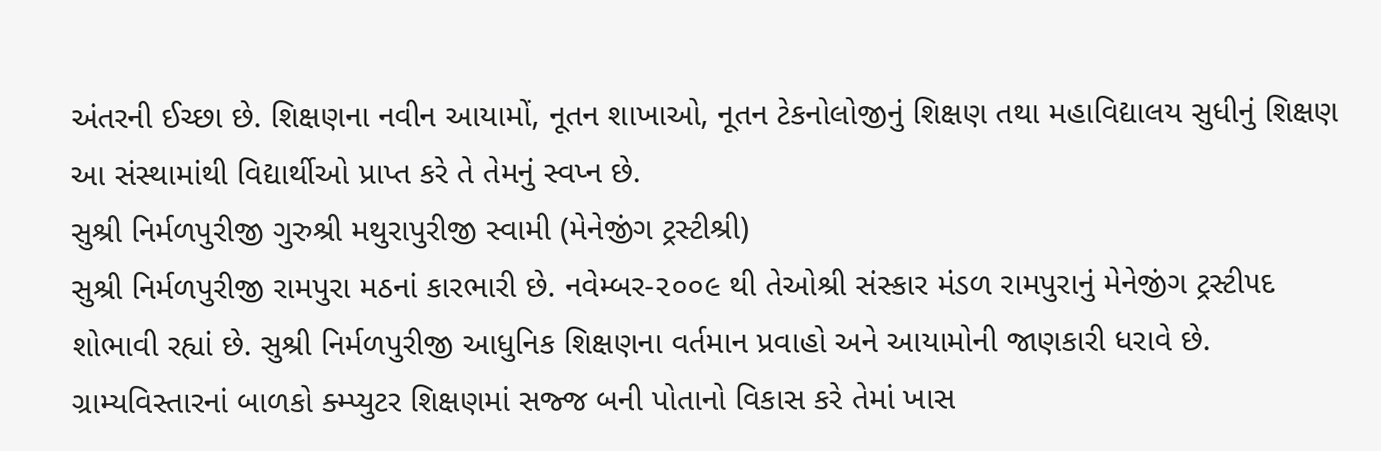અંતરની ઈચ્છા છે. શિક્ષણના નવીન આયામોં, નૂતન શાખાઓ, નૂતન ટેકનોલોજીનું શિક્ષણ તથા મહાવિદ્યાલય સુધીનું શિક્ષણ આ સંસ્થામાંથી વિદ્યાર્થીઓ પ્રાપ્ત કરે તે તેમનું સ્વપ્ન છે.
સુશ્રી નિર્મળપુરીજી ગુરુશ્રી મથુરાપુરીજી સ્વામી (મેનેજીંગ ટ્રસ્ટીશ્રી)
સુશ્રી નિર્મળપુરીજી રામપુરા મઠનાં કારભારી છે. નવેમ્બર-૨૦૦૯ થી તેઓશ્રી સંસ્કાર મંડળ રામપુરાનું મેનેજીંગ ટ્રસ્ટી૫દ શોભાવી રહ્યાં છે. સુશ્રી નિર્મળપુરીજી આધુનિક શિક્ષણના વર્તમાન પ્રવાહો અને આયામોની જાણકારી ધરાવે છે. ગ્રામ્યવિસ્તારનાં બાળકો ક્મ્પ્યુટર શિક્ષણમાં સજ્જ બની પોતાનો વિકાસ કરે તેમાં ખાસ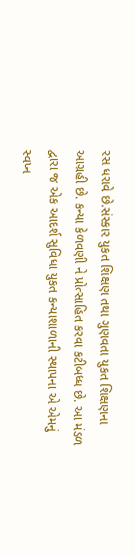રસ ધરાવે છે.સંસ્કાર યુકત શિક્ષણ તથા ગુણવતા યુકત શિક્ષણના આગ્રહી છે. કન્યા કેળવણી ને પ્રોત્સાહિત કરવા કટીબધ્ધ છે. આ મંડળ દ્વારા જ એક આદર્શ સુવિધા યુકત કન્યાશાળાની સ્થાપના એ એમનું સ્વપ્ન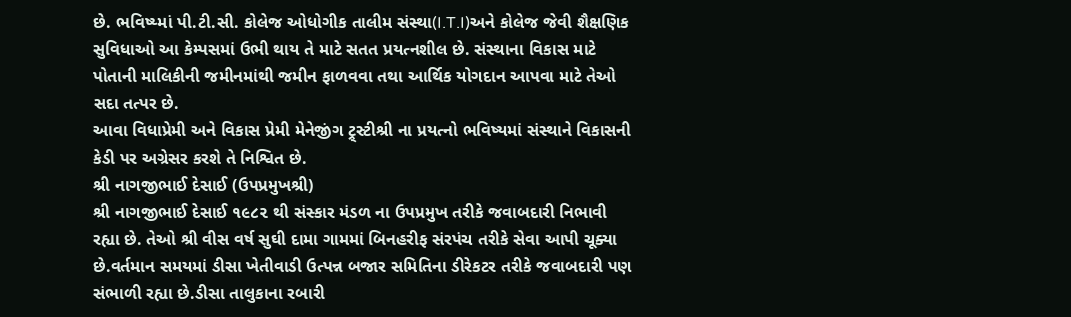છે. ભવિષ્ય્માં પી.ટી.સી. કોલેજ ઓધોગીક તાલીમ સંસ્થા(I.T.I)અને કોલેજ જેવી શૈક્ષણિક સુવિધાઓ આ કેમ્પસમાં ઉભી થાય તે માટે સતત પ્રયત્નશીલ છે. સંસ્થાના વિકાસ માટે પોતાની માલિકીની જમીનમાંથી જમીન ફાળવવા તથા આર્થિક યોગદાન આપવા માટે તેઓ સદા તત્પર છે.
આવા વિધાપ્રેમી અને વિકાસ પ્રેમી મેનેજીંગ ટ્ર્સ્ટીશ્રી ના પ્રયત્નો ભવિષ્યમાં સંસ્થાને વિકાસની કેડી પર અગ્રેસર કરશે તે નિશ્વિત છે.
શ્રી નાગજીભાઈ દેસાઈ (ઉપપ્રમુખશ્રી)
શ્રી નાગજીભાઈ દેસાઈ ૧૯૮૨ થી સંસ્કાર મંડળ ના ઉપપ્રમુખ તરીકે જવાબદારી નિભાવી રહ્યા છે. તેઓ શ્રી વીસ વર્ષ સુઘી દામા ગામમાં બિનહરીફ સંરપંચ તરીકે સેવા આપી ચૂક્યા છે.વર્તમાન સમયમાં ડીસા ખેતીવાડી ઉત્પન્ન બજાર સમિતિના ડીરેકટર તરીકે જવાબદારી પણ સંભાળી રહ્યા છે.ડીસા તાલુકાના રબારી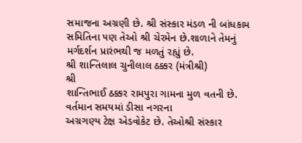સમાજના અગ્રણી છે. શ્રી સંસ્કાર મંડળ ની બાંધકામ સમિતિના ૫ણ તેઓ શ્રી ચેરમેન છે.શાળાને તેમનું મર્ગદર્શન પ્રારંભથી જ મળતું રહ્યું છે.
શ્રી શાન્તિલાલ ચુનીલાલ ઠક્કર (મંત્રીશ્રી)
શ્રી
શાન્તિભાઈ ઠક્કર રામપુરા ગામના મુળ વતની છે. વર્તમાન સમયમાં ડીસા નગરના
અગ્રગણ્ય ટેક્ષ એડવોકેટ છે. તેઓશ્રી સંસ્કાર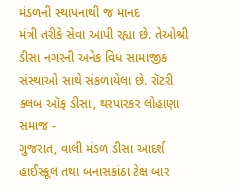મંડળની સ્થાપનાથી જ માનદ
મંત્રી તરીકે સેવા આપી રહ્યા છે. તેઓશ્રી ડીસા નગરની અનેક વિધ સામાજીક
સંસ્થાઓ સાથે સંકળાયેલા છે. રૉટરી ક્લબ ઑફ ડીસા, થરપારકર લોહાણા સમાજ -
ગુજરાત, વાલી મંડળ ડીસા આદર્શ હાઈસ્કૂલ તથા બનાસકાંઠા ટેક્ષ બાર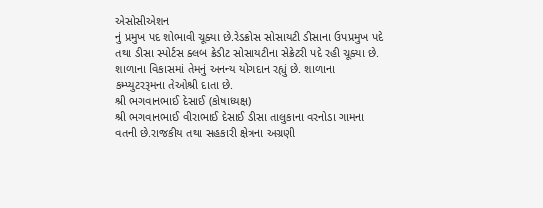એસોસીએશન
નું પ્રમુખ પદ શોભાવી ચૂક્યા છે.રેડક્રોસ સોસાયટી ડીસાના ઉપપ્રમુખ પદે તથા ડીસા સ્પોર્ટસ ક્લબ ક્રેડીટ સોસાયટીના સેક્રેટરી પદે રહી ચૂક્યા છે. શાળાના વિકાસમાં તેમનું અનન્ય યોગદાન રહ્યું છે. શાળાના કમ્પ્યુટરરૂમના તેઓશ્રી દાતા છે.
શ્રી ભગવાનભાઈ દેસાઈ (કોષાધ્યક્ષ)
શ્રી ભગવાનભાઈ વીરાભાઈ દેસાઈ ડીસા તાલુકાના વરનોડા ગામના વતની છે.રાજકીય તથા સહકારી ક્ષેત્રના અગ્રણી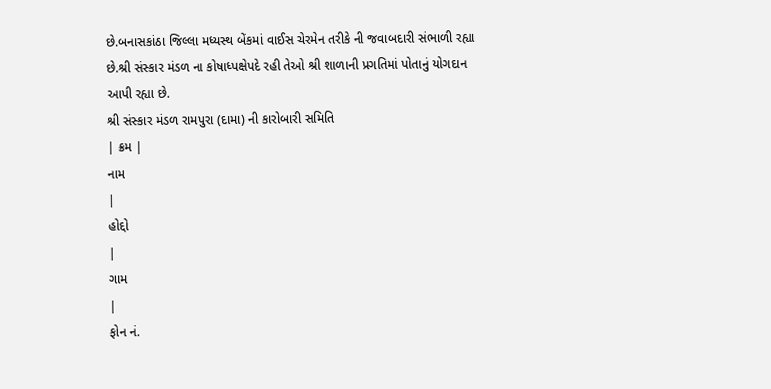છે.બનાસકાંઠા જિલ્લા મધ્યસ્થ બેંકમાં વાઈસ ચેરમેન તરીકે ની જવાબદારી સંભાળી રહ્યા છે.શ્રી સંસ્કાર મંડળ ના કોષાધ્પક્ષેપદે રહી તેઓ શ્રી શાળાની પ્રગતિમાં પોતાનું યોગદાન આપી રહ્યા છે.
શ્રી સંસ્કાર મંડળ રામપુરા (દામા) ની કારોબારી સમિતિ
| ક્રમ |
નામ
|
હોદ્દો
|
ગામ
|
ફોન નં.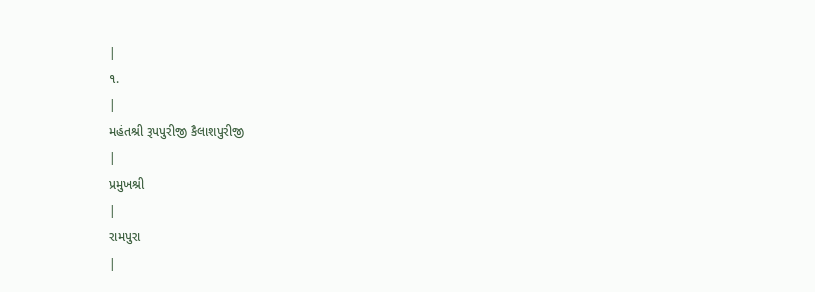|
૧.
|
મહંતશ્રી રૂપપુરીજી કૈલાશપુરીજી
|
પ્રમુખશ્રી
|
રામપુરા
|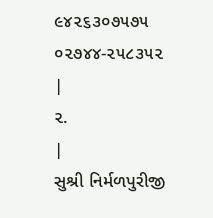૯૪૨૬૩૦૭૫૭૫
૦૨૭૪૪-૨૫૮૩૫૨
|
૨.
|
સુશ્રી નિર્મળપુરીજી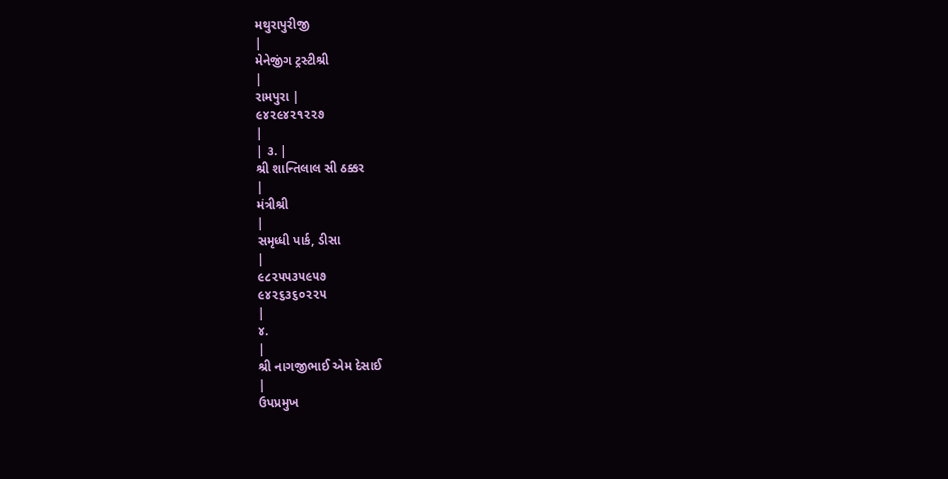મથુરાપુરીજી
|
મેનેજીંગ ટ્રસ્ટીશ્રી
|
રામપુરા |
૯૪૨૯૪૨૧૨૨૭
|
| ૩. |
શ્રી શાન્તિલાલ સી ઠક્કર
|
મંત્રીશ્રી
|
સમૃધ્ધી પાર્ક, ડીસા
|
૯૮૨૫૫૩૫૯૫૭
૯૪૨૬૩૬૦૨૨૫
|
૪.
|
શ્રી નાગજીભાઈ એમ દેસાઈ
|
ઉપપ્રમુખ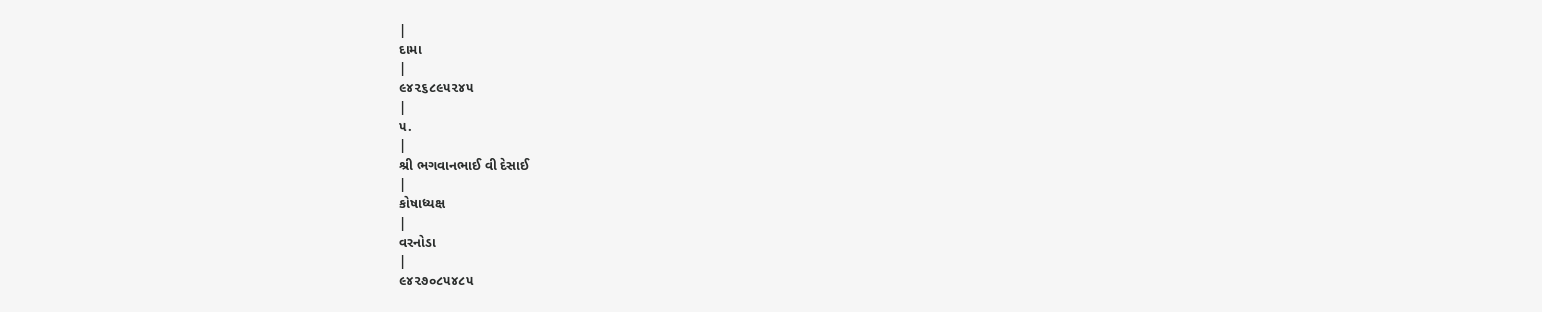|
દામા
|
૯૪૨૬૮૯૫૨૪૫
|
૫.
|
શ્રી ભગવાનભાઈ વી દેસાઈ
|
કોષાધ્યક્ષ
|
વરનોડા
|
૯૪૨૭૦૮૫૪૮૫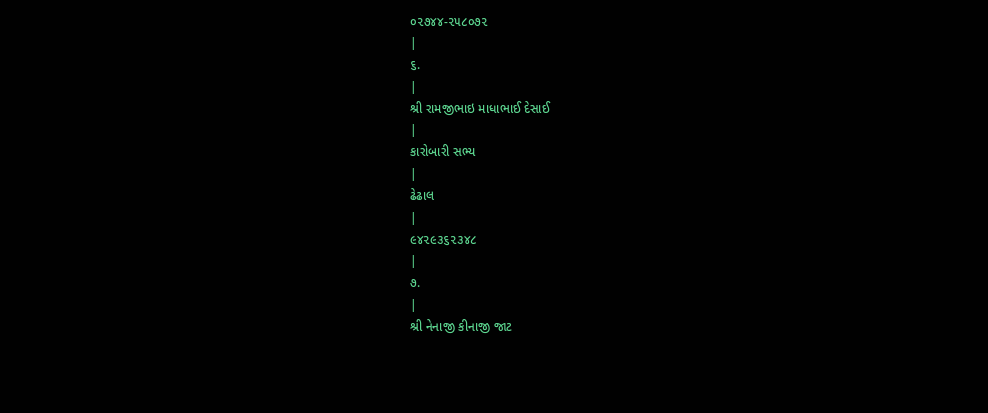૦૨૭૪૪-૨૫૮૦૭૨
|
૬.
|
શ્રી રામજીભાઇ માધાભાઈ દેસાઈ
|
કારોબારી સભ્ય
|
ઢેઢાલ
|
૯૪૨૯૩૬૨૩૪૮
|
૭.
|
શ્રી નેનાજી કીનાજી જાટ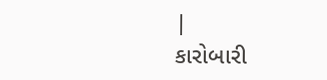|
કારોબારી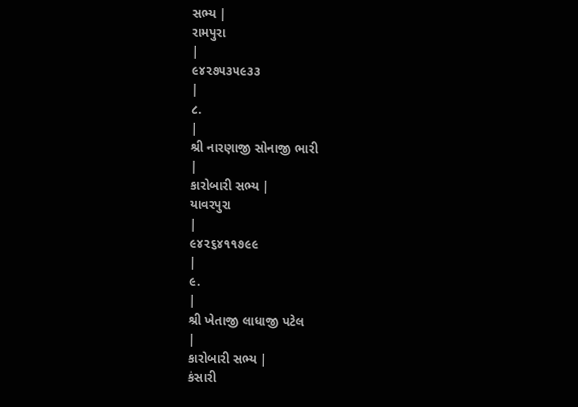સભ્ય |
રામપુરા
|
૯૪૨૭૫૩૫૯૩૩
|
૮.
|
શ્રી નારણાજી સોનાજી ભારી
|
કારોબારી સભ્ય |
યાવરપુરા
|
૯૪૨૬૪૧૧૭૯૯
|
૯.
|
શ્રી ખેતાજી લાધાજી પટેલ
|
કારોબારી સભ્ય |
કંસારી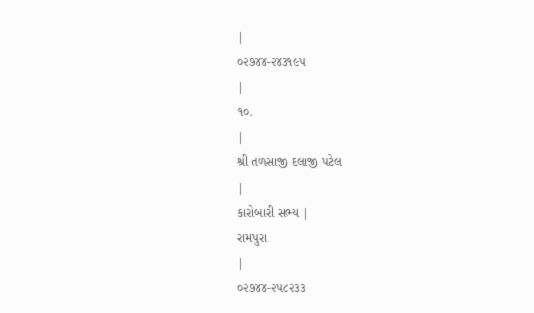|
૦૨૭૪૪-૨૪૩૧૯૫
|
૧૦.
|
શ્રી તળસાજી દલાજી પટેલ
|
કારોબારી સભ્ય |
રામપુરા
|
૦૨૭૪૪-૨૫૮૨૩૩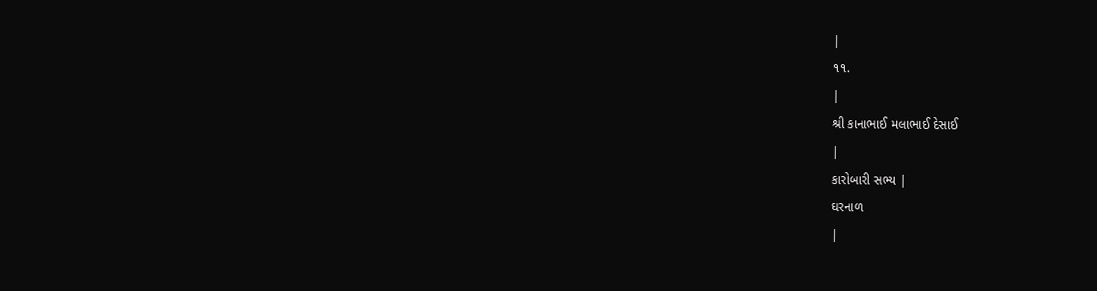|
૧૧.
|
શ્રી કાનાભાઈ મલાભાઈ દેસાઈ
|
કારોબારી સભ્ય |
ઘરનાળ
|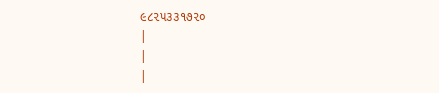૯૮૨૫૩૩૧૭૨૦
|
|
|